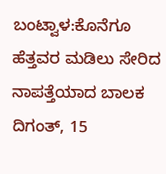ಬಂಟ್ವಾಳ:ಕೊನೆಗೂ ಹೆತ್ತವರ ಮಡಿಲು ಸೇರಿದ ನಾಪತ್ತೆಯಾದ ಬಾಲಕ ದಿಗಂತ್, 15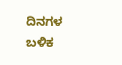ದಿನಗಳ ಬಳಿಕ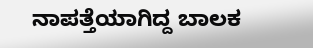ನಾಪತ್ತೆಯಾಗಿದ್ದ ಬಾಲಕ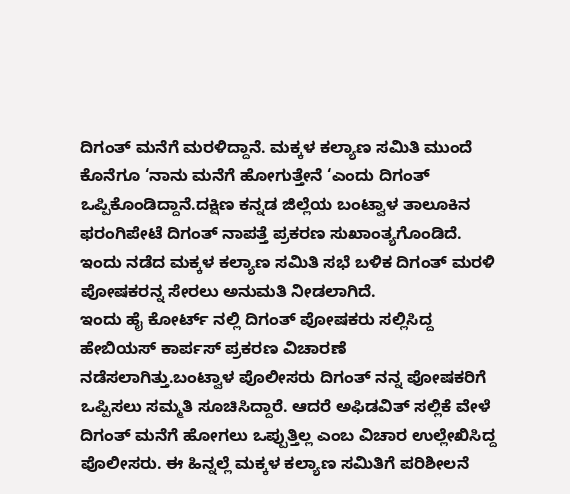ದಿಗಂತ್ ಮನೆಗೆ ಮರಳಿದ್ದಾನೆ. ಮಕ್ಕಳ ಕಲ್ಯಾಣ ಸಮಿತಿ ಮುಂದೆ ಕೊನೆಗೂ ‘ನಾನು ಮನೆಗೆ ಹೋಗುತ್ತೇನೆ ‘ಎಂದು ದಿಗಂತ್ ಒಪ್ಪಿಕೊಂಡಿದ್ದಾನೆ.ದಕ್ಷಿಣ ಕನ್ನಡ ಜಿಲ್ಲೆಯ ಬಂಟ್ವಾಳ ತಾಲೂಕಿನ ಫರಂಗಿಪೇಟೆ ದಿಗಂತ್ ನಾಪತ್ತೆ ಪ್ರಕರಣ ಸುಖಾಂತ್ಯಗೊಂಡಿದೆ.
ಇಂದು ನಡೆದ ಮಕ್ಕಳ ಕಲ್ಯಾಣ ಸಮಿತಿ ಸಭೆ ಬಳಿಕ ದಿಗಂತ್ ಮರಳಿ ಪೋಷಕರನ್ನ ಸೇರಲು ಅನುಮತಿ ನೀಡಲಾಗಿದೆ.
ಇಂದು ಹೈ ಕೋರ್ಟ್ ನಲ್ಲಿ ದಿಗಂತ್ ಪೋಷಕರು ಸಲ್ಲಿಸಿದ್ದ ಹೇಬಿಯಸ್ ಕಾರ್ಪಸ್ ಪ್ರಕರಣ ವಿಚಾರಣೆ ನಡೆಸಲಾಗಿತ್ತು.ಬಂಟ್ವಾಳ ಪೊಲೀಸರು ದಿಗಂತ್ ನನ್ನ ಪೋಷಕರಿಗೆ ಒಪ್ಪಿಸಲು ಸಮ್ಮತಿ ಸೂಚಿಸಿದ್ದಾರೆ. ಆದರೆ ಅಫಿಡವಿತ್ ಸಲ್ಲಿಕೆ ವೇಳೆ ದಿಗಂತ್ ಮನೆಗೆ ಹೋಗಲು ಒಪ್ಪುತ್ತಿಲ್ಲ ಎಂಬ ವಿಚಾರ ಉಲ್ಲೇಖಿಸಿದ್ದ ಪೊಲೀಸರು. ಈ ಹಿನ್ನಲ್ಲೆ ಮಕ್ಕಳ ಕಲ್ಯಾಣ ಸಮಿತಿಗೆ ಪರಿಶೀಲನೆ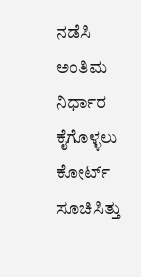ನಡೆಸಿ ಅಂತಿಮ ನಿರ್ಧಾರ ಕೈಗೊಳ್ಳಲು ಕೋರ್ಟ್ ಸೂಚಿಸಿತ್ತು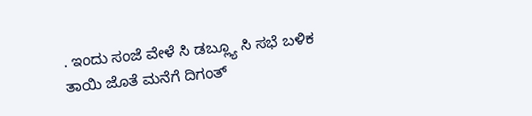. ಇಂದು ಸಂಜೆ ವೇಳೆ ಸಿ ಡಬ್ಲ್ಯೂ ಸಿ ಸಭೆ ಬಳಿಕ ತಾಯಿ ಜೊತೆ ಮನೆಗೆ ದಿಗಂತ್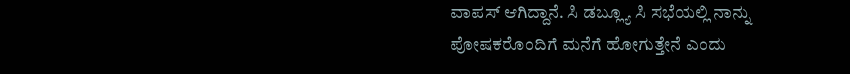ವಾಪಸ್ ಆಗಿದ್ದಾನೆ. ಸಿ ಡಬ್ಲ್ಯೂ ಸಿ ಸಭೆಯಲ್ಲಿ ನಾನ್ನು ಪೋಷಕರೊಂದಿಗೆ ಮನೆಗೆ ಹೋಗುತ್ತೇನೆ ಎಂದು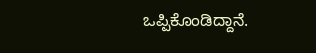ಒಪ್ಪಿಕೊಂಡಿದ್ದಾನೆ.